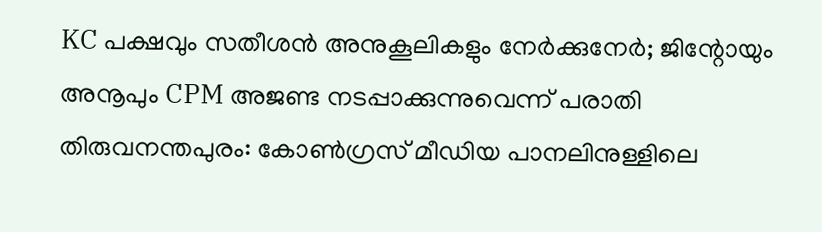KC പക്ഷവും സതീശൻ അനുകൂലികളും നേർക്കുനേർ; ജിന്റോയും അനൂപും CPM അജണ്ട നടപ്പാക്കുന്നുവെന്ന് പരാതി
തിരുവനന്തപുരം: കോൺഗ്രസ് മീഡിയ പാനലിനുള്ളിലെ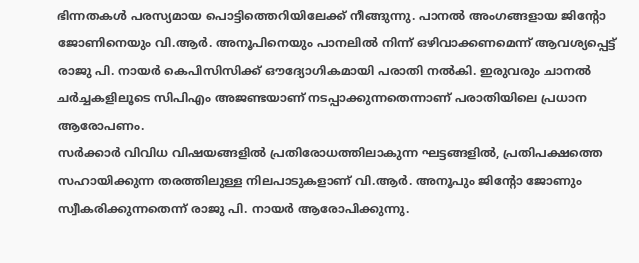ഭിന്നതകൾ പരസ്യമായ പൊട്ടിത്തെറിയിലേക്ക് നീങ്ങുന്നു. പാനൽ അംഗങ്ങളായ ജിന്റോ ജോണിനെയും വി.ആർ. അനൂപിനെയും പാനലിൽ നിന്ന് ഒഴിവാക്കണമെന്ന് ആവശ്യപ്പെട്ട് രാജു പി. നായർ കെപിസിസിക്ക് ഔദ്യോഗികമായി പരാതി നൽകി. ഇരുവരും ചാനൽ ചർച്ചകളിലൂടെ സിപിഎം അജണ്ടയാണ് നടപ്പാക്കുന്നതെന്നാണ് പരാതിയിലെ പ്രധാന ആരോപണം.
സർക്കാർ വിവിധ വിഷയങ്ങളിൽ പ്രതിരോധത്തിലാകുന്ന ഘട്ടങ്ങളിൽ, പ്രതിപക്ഷത്തെ സഹായിക്കുന്ന തരത്തിലുള്ള നിലപാടുകളാണ് വി.ആർ. അനൂപും ജിന്റോ ജോണും സ്വീകരിക്കുന്നതെന്ന് രാജു പി. നായർ ആരോപിക്കുന്നു.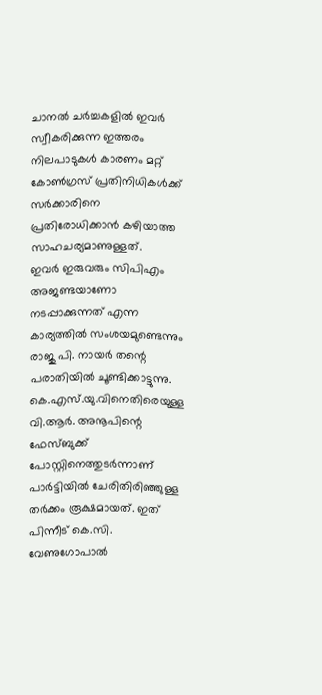ചാനൽ ചർച്ചകളിൽ ഇവർ സ്വീകരിക്കുന്ന ഇത്തരം നിലപാടുകൾ കാരണം മറ്റ് കോൺഗ്രസ് പ്രതിനിധികൾക്ക് സർക്കാരിനെ പ്രതിരോധിക്കാൻ കഴിയാത്ത സാഹചര്യമാണുള്ളത്.
ഇവർ ഇരുവരും സിപിഎം അജണ്ടയാണോ നടപ്പാക്കുന്നത് എന്ന കാര്യത്തിൽ സംശയമുണ്ടെന്നും രാജു പി. നായർ തന്റെ പരാതിയിൽ ചൂണ്ടിക്കാട്ടുന്നു. കെ.എസ്.യു.വിനെതിരെയുള്ള വി.ആർ. അനൂപിന്റെ ഫേസ്ബുക്ക് പോസ്റ്റിനെത്തുടർന്നാണ് പാർട്ടിയിൽ ചേരിതിരിഞ്ഞുള്ള തർക്കം രൂക്ഷമായത്. ഇത് പിന്നീട് കെ.സി. വേണുഗോപാൽ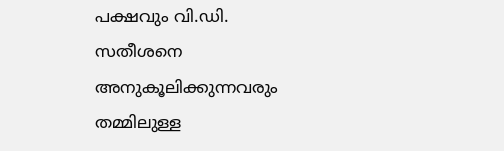പക്ഷവും വി.ഡി. സതീശനെ അനുകൂലിക്കുന്നവരും തമ്മിലുള്ള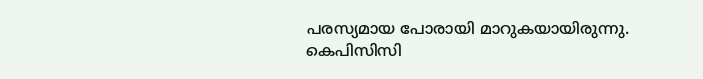പരസ്യമായ പോരായി മാറുകയായിരുന്നു. കെപിസിസി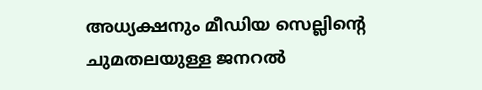അധ്യക്ഷനും മീഡിയ സെല്ലിന്റെ ചുമതലയുള്ള ജനറൽ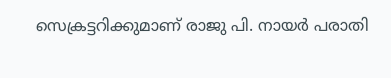സെക്രട്ടറിക്കുമാണ് രാജു പി. നായർ പരാതി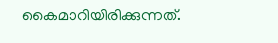കൈമാറിയിരിക്കുന്നത്.